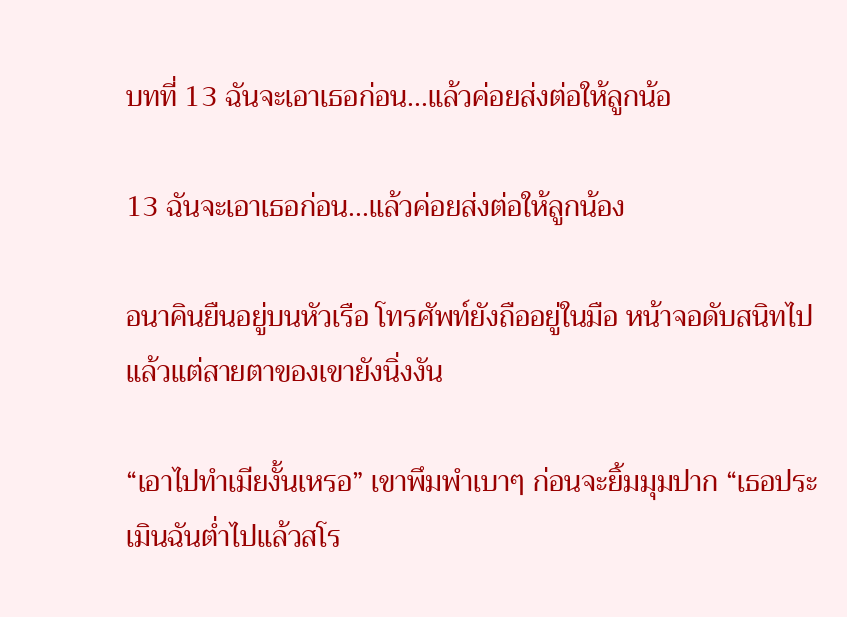บทที่ 13 ฉันจะเอาเธอก่อน...แล้วค่อยส่งต่อให้ลูกน้อ

13 ฉันจะเอาเธอก่อน...แล้วค่อยส่งต่อให้ลูกน้อง

อนาคินยืนอยู่บนหัวเรือ โทรศัพท์ยังถืออยู่ในมือ หน้าจอดับสนิทไปแล้วแต่สายตาของเขายังนิ่งงัน

“เอาไปทำเมียงั้นเหรอ” เขาพึมพำเบาๆ ก่อนจะยิ้มมุมปาก “เธอประเมินฉันต่ำไปแล้วสโร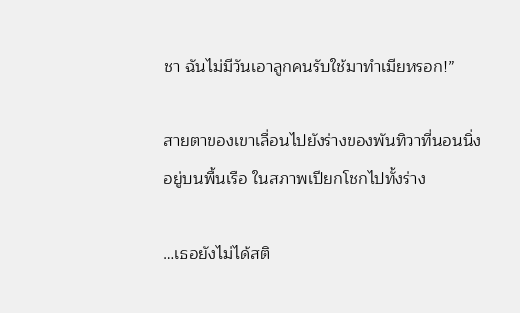ชา ฉันไม่มีวันเอาลูกคนรับใช้มาทำเมียหรอก!”

สายตาของเขาเลื่อนไปยังร่างของพันทิวาที่นอนนิ่งอยู่บนพื้นเรือ ในสภาพเปียกโชกไปทั้งร่าง

…เธอยังไม่ได้สติ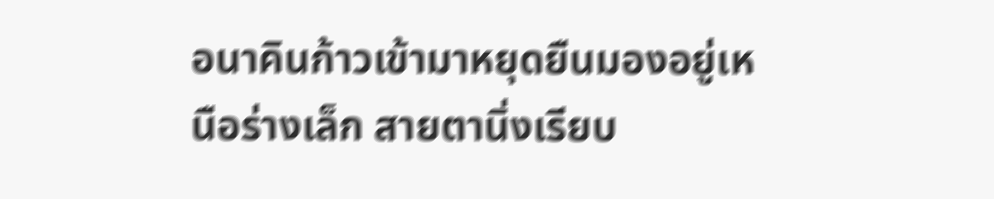อนาคินก้าวเข้ามาหยุดยืนมองอยู่เหนือร่างเล็ก สายตานิ่งเรียบ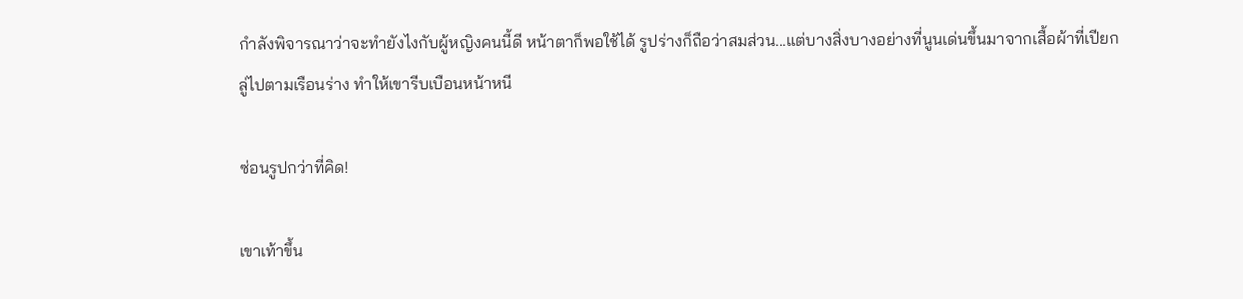กำลังพิจารณาว่าจะทำยังไงกับผู้หญิงคนนี้ดี หน้าตาก็พอใช้ได้ รูปร่างก็ถือว่าสมส่วน...แต่บางสิ่งบางอย่างที่นูนเด่นขึ้นมาจากเสื้อผ้าที่เปียกลู่ไปตามเรือนร่าง ทำให้เขารีบเบือนหน้าหนี

ซ่อนรูปกว่าที่คิด!

เขาเท้าขึ้น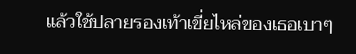แล้วใช้ปลายรองเท้าเขี่ยไหล่ของเธอเบาๆ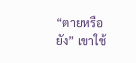“ตายหรือยัง” เขาใช้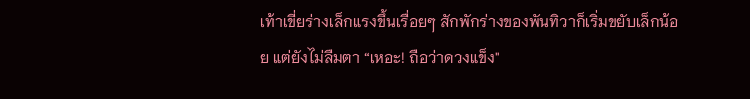เท้าเขี่ยร่างเล็กแรงขึ้นเรื่อยๆ สักพักร่างของพันทิวาก็เริ่มขยับเล็กน้อย แต่ยังไม่ลืมตา “เหอะ! ถือว่าดวงแข็ง"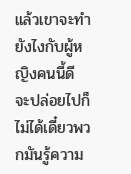แล้วเขาจะทำยังไงกับผู้หญิงคนนี้ดี จะปล่อยไปก็ไม่ได้เดี๋ยวพวกมันรู้ความ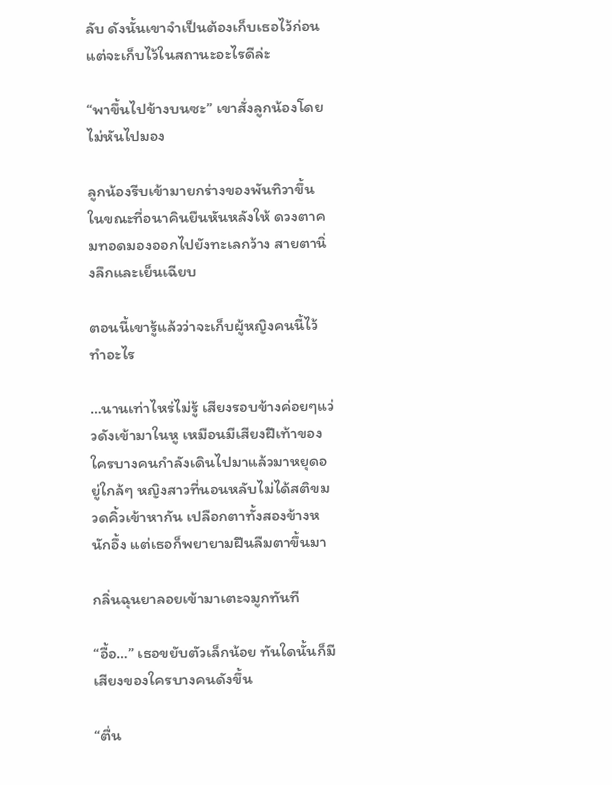ลับ ดังนั้นเขาจำเป็นต้องเก็บเธอไว้ก่อน แต่จะเก็บไว้ในสถานะอะไรดีล่ะ

“พาขึ้นไปข้างบนซะ” เขาสั่งลูกน้องโดยไม่หันไปมอง

ลูกน้องรีบเข้ามายกร่างของพันทิวาขึ้น ในขณะที่อนาคินยืนหันหลังให้ ดวงตาคมทอดมองออกไปยังทะเลกว้าง สายตานิ่งลึกและเย็นเฉียบ

ตอนนี้เขารู้แล้วว่าจะเก็บผู้หญิงคนนี้ไว้ทำอะไร

…นานเท่าไหร่ไม่รู้ เสียงรอบข้างค่อยๆแว่วดังเข้ามาในหู เหมือนมีเสียงฝีเท้าของใครบางคนกำลังเดินไปมาแล้วมาหยุดอยู่ใกล้ๆ หญิงสาวที่นอนหลับไม่ได้สติขมวดคิ้วเข้าหากัน เปลือกตาทั้งสองข้างหนักอึ้ง แต่เธอก็พยายามฝืนลืมตาขึ้นมา

กลิ่นฉุนยาลอยเข้ามาเตะจมูกทันที

“อื้อ…” เธอขยับตัวเล็กน้อย ทันใดนั้นก็มีเสียงของใครบางคนดังขึ้น

“ตื่น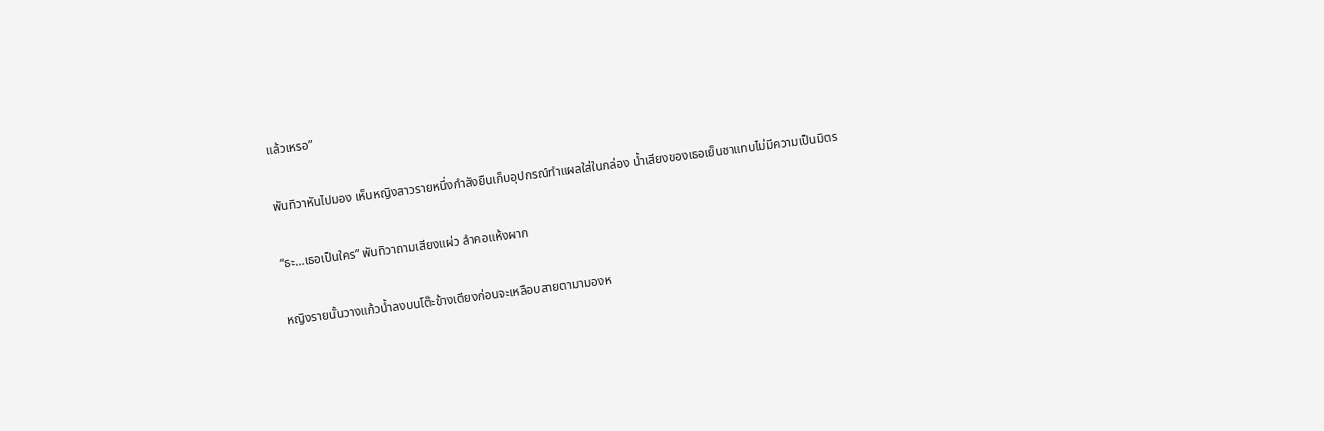แล้วเหรอ”

พันทิวาหันไปมอง เห็นหญิงสาวรายหนึ่งกำลังยืนเก็บอุปกรณ์ทำแผลใส่ในกล่อง น้ำเสียงของเธอเย็นชาแทบไม่มีความเป็นมิตร

“ธะ…เธอเป็นใคร” พันทิวาถามเสียงแผ่ว ลำคอแห้งผาก

หญิงรายนั้นวางแก้วน้ำลงบนโต๊ะข้างเตียงก่อนจะเหลือบสายตามามองห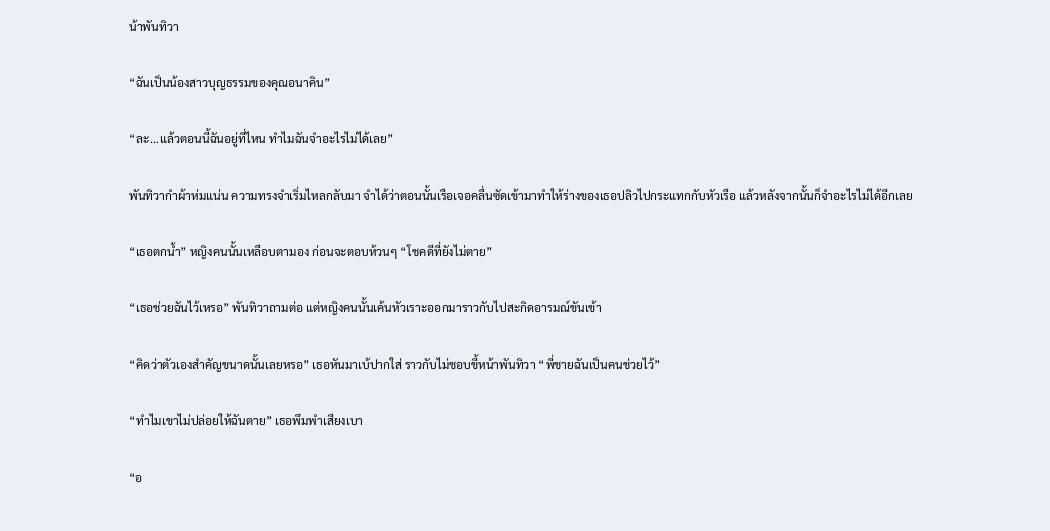น้าพันทิวา

“ฉันเป็นน้องสาวบุญธรรมของคุณอนาคิน”

“ละ…แล้วตอนนี้ฉันอยู่ที่ไหน ทำไมฉันจำอะไรไม่ได้เลย”

พันทิวากำผ้าห่มแน่น ความทรงจำเริ่มไหลกลับมา จำได้ว่าตอนนั้นเรือเจอคลื่นซัดเข้ามาทำให้ร่างของเธอปลิวไปกระแทกกับหัวเรือ แล้วหลังจากนั้นก็จำอะไรไม่ได้อีกเลย

“เธอตกน้ำ” หญิงคนนั้นเหลือบตามอง ก่อนจะตอบห้วนๆ “โชคดีที่ยังไม่ตาย”

“เธอช่วยฉันไว้เหรอ” พันทิวาถามต่อ แต่หญิงคนนั้นเค้นหัวเราะออกมาราวกับไปสะกิดอารมณ์ขันเข้า

“คิดว่าตัวเองสำคัญขนาดนั้นเลยหรอ” เธอหันมาเบ้ปากใส่ ราวกับไม่ชอบขี้หน้าพันทิวา “พี่ชายฉันเป็นคนช่วยไว้”

“ทำไมเขาไม่ปล่อยให้ฉันตาย” เธอพึมพำเสียงเบา

“อ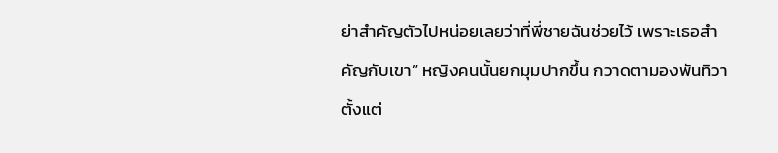ย่าสำคัญตัวไปหน่อยเลยว่าที่พี่ชายฉันช่วยไว้ เพราะเธอสำคัญกับเขา” หญิงคนนั้นยกมุมปากขึ้น กวาดตามองพันทิวาตั้งแต่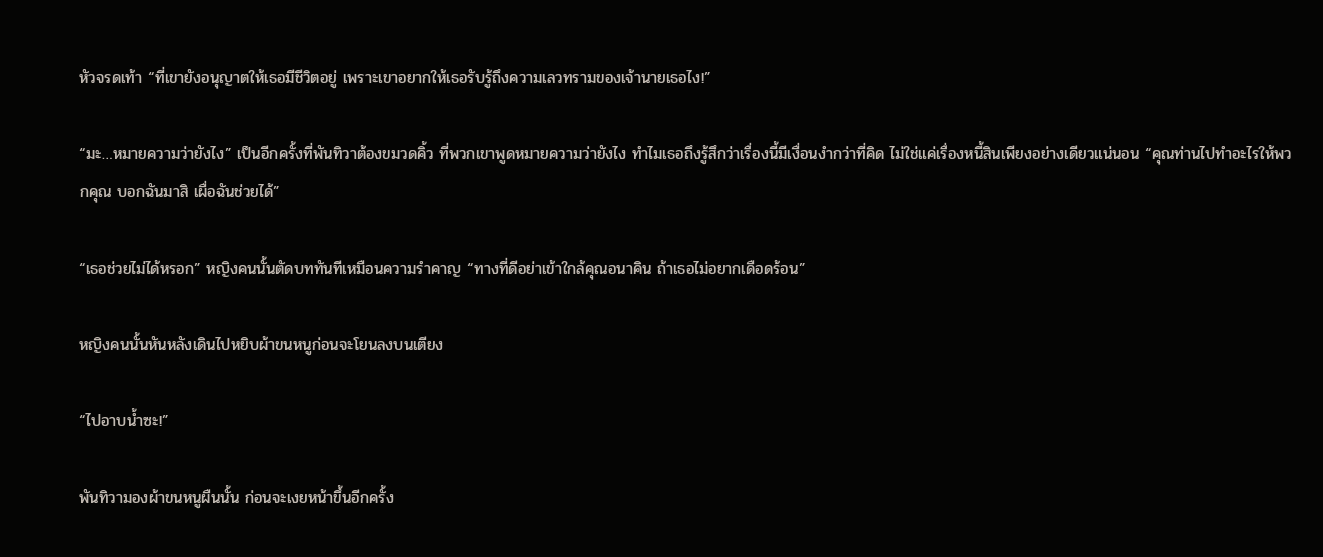หัวจรดเท้า “ที่เขายังอนุญาตให้เธอมีชีวิตอยู่ เพราะเขาอยากให้เธอรับรู้ถึงความเลวทรามของเจ้านายเธอไง!”

“มะ…หมายความว่ายังไง” เป็นอีกครั้งที่พันทิวาต้องขมวดคิ้ว ที่พวกเขาพูดหมายความว่ายังไง ทำไมเธอถึงรู้สึกว่าเรื่องนี้มีเงื่อนงำกว่าที่คิด ไม่ใช่แค่เรื่องหนี้สินเพียงอย่างเดียวแน่นอน “คุณท่านไปทำอะไรให้พวกคุณ บอกฉันมาสิ เผื่อฉันช่วยได้”

“เธอช่วยไม่ได้หรอก” หญิงคนนั้นตัดบททันทีเหมือนความรำคาญ “ทางที่ดีอย่าเข้าใกล้คุณอนาคิน ถ้าเธอไม่อยากเดือดร้อน”

หญิงคนนั้นหันหลังเดินไปหยิบผ้าขนหนูก่อนจะโยนลงบนเตียง

“ไปอาบน้ำซะ!”

พันทิวามองผ้าขนหนูผืนนั้น ก่อนจะเงยหน้าขึ้นอีกครั้ง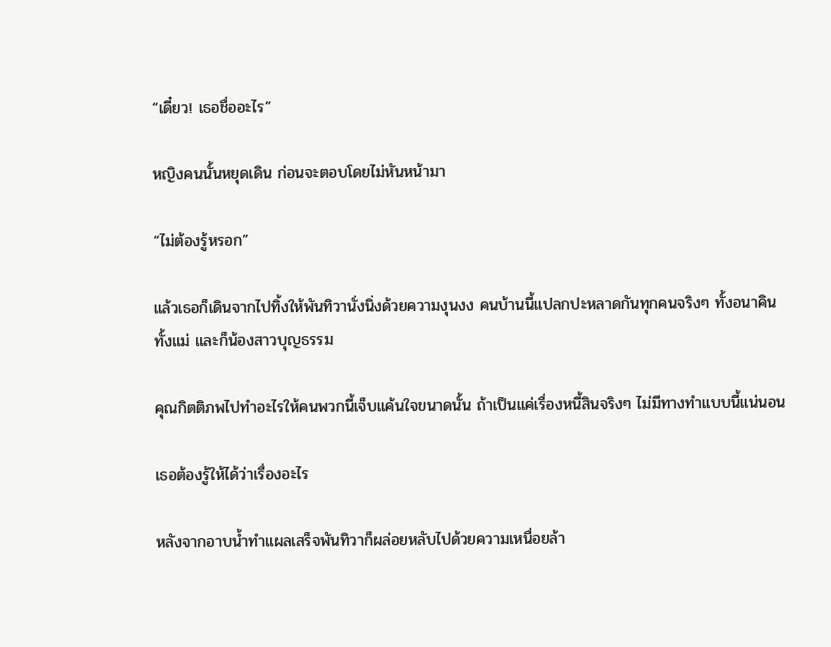“เดี๋ยว! เธอชื่ออะไร”

หญิงคนนั้นหยุดเดิน ก่อนจะตอบโดยไม่หันหน้ามา

“ไม่ต้องรู้หรอก”

แล้วเธอก็เดินจากไปทิ้งให้พันทิวานั่งนิ่งด้วยความงุนงง คนบ้านนี้แปลกปะหลาดกันทุกคนจริงๆ ทั้งอนาคิน ทั้งแม่ และก็น้องสาวบุญธรรม

คุณกิตติภพไปทำอะไรให้คนพวกนี้เจ็บแค้นใจขนาดนั้น ถ้าเป็นแค่เรื่องหนี้สินจริงๆ ไม่มีทางทำแบบนี้แน่นอน

เธอต้องรู้ให้ได้ว่าเรื่องอะไร

หลังจากอาบน้ำทำแผลเสร็จพันทิวาก็ผล่อยหลับไปด้วยความเหนื่อยล้า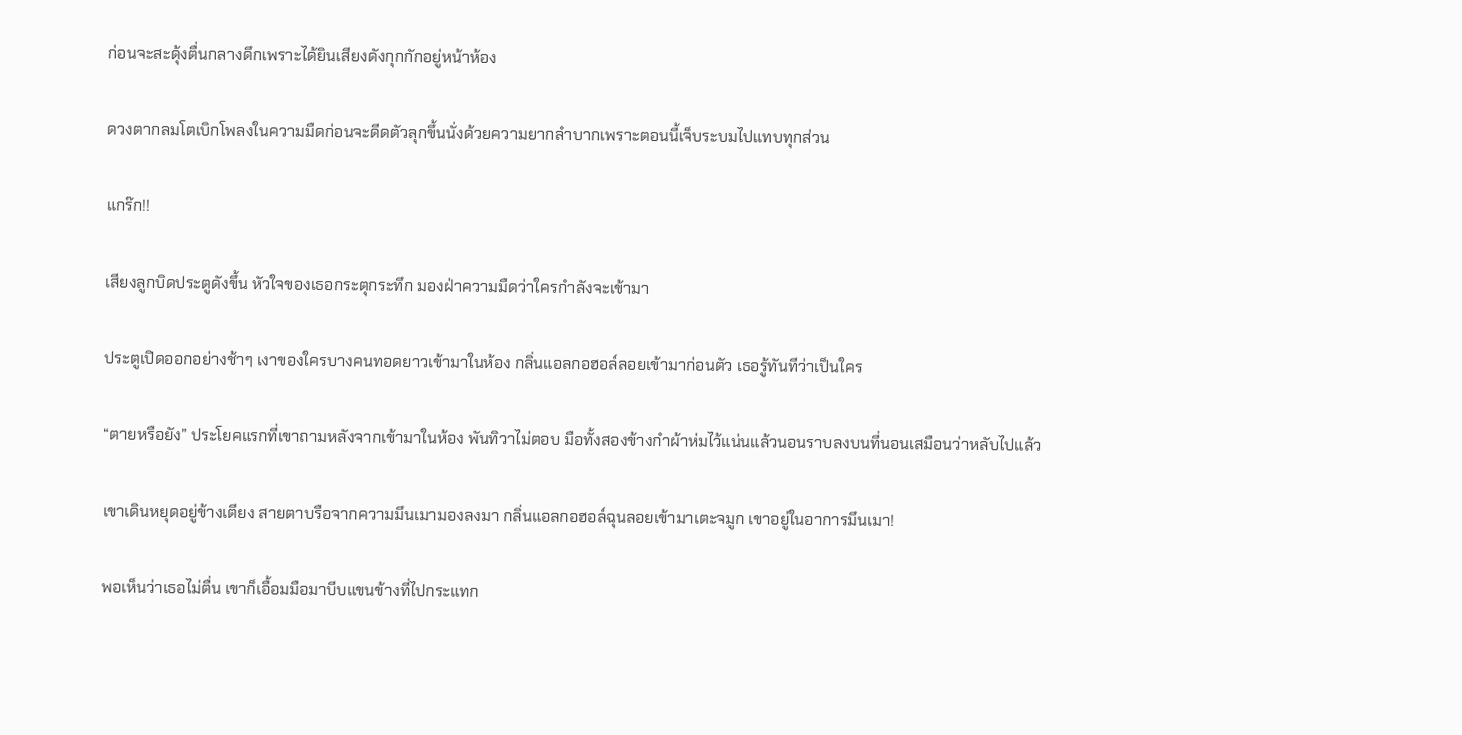ก่อนจะสะดุ้งตื่นกลางดึกเพราะได้ยินเสียงดังกุกกักอยู่หน้าห้อง

ดวงตากลมโตเบิกโพลงในความมืดก่อนจะดีดตัวลุกขึ้นนั่งด้วยความยากลำบากเพราะตอนนี้เจ็บระบมไปแทบทุกส่วน

แกร๊ก!!

เสียงลูกบิดประตูดังขึ้น หัวใจของเธอกระตุกระทึก มองฝ่าความมืดว่าใครกำลังจะเข้ามา

ประตูเปิดออกอย่างช้าๆ เงาของใครบางคนทอดยาวเข้ามาในห้อง กลิ่นแอลกอฮอล์ลอยเข้ามาก่อนตัว เธอรู้ทันทีว่าเป็นใคร

“ตายหรือยัง” ประโยคแรกที่เขาถามหลังจากเข้ามาในห้อง พันทิวาไม่ตอบ มือทั้งสองข้างกำผ้าห่มไว้แน่นแล้วนอนราบลงบนที่นอนเสมือนว่าหลับไปแล้ว

เขาเดินหยุดอยู่ข้างเตียง สายตาบรือจากความมึนเมามองลงมา กลิ่นแอลกอฮอล์ฉุนลอยเข้ามาเตะจมูก เขาอยู่ในอาการมึนเมา!

พอเห็นว่าเธอไม่ตื่น เขาก็เอื้อมมือมาบีบแขนข้างที่ไปกระแทก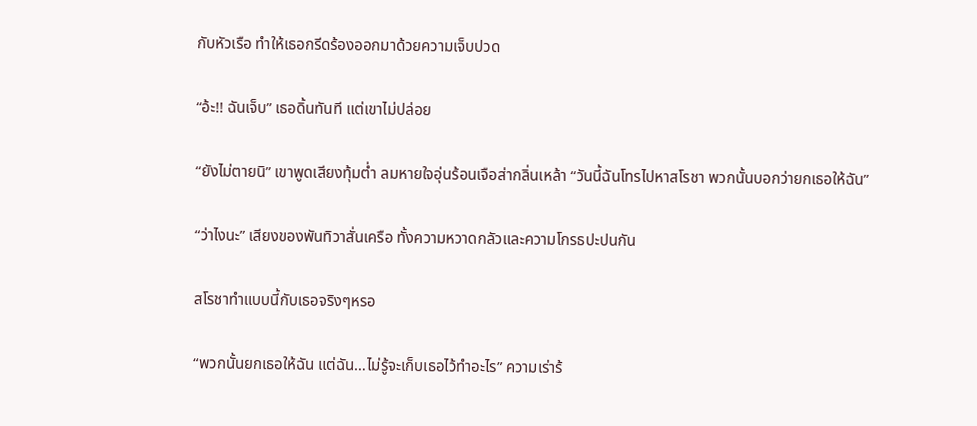กับหัวเรือ ทำให้เธอกรีดร้องออกมาด้วยความเจ็บปวด

“อ้ะ!! ฉันเจ็บ” เธอดิ้นทันที แต่เขาไม่ปล่อย

“ยังไม่ตายนิ” เขาพูดเสียงทุ้มต่ำ ลมหายใจอุ่นร้อนเจือส่ากลิ่นเหล้า “วันนี้ฉันโทรไปหาสโรชา พวกนั้นบอกว่ายกเธอให้ฉัน”

“ว่าไงนะ” เสียงของพันทิวาสั่นเครือ ทั้งความหวาดกลัวและความโกรธปะปนกัน

สโรชาทำแบบนี้กับเธอจริงๆหรอ

“พวกนั้นยกเธอให้ฉัน แต่ฉัน…ไม่รู้จะเก็บเธอไว้ทำอะไร” ความเร่าร้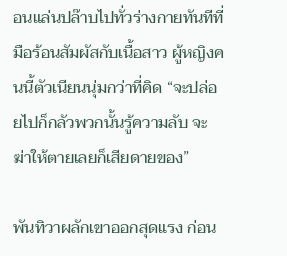อนแล่นปล๊าบไปทั่วร่างกายทันทีที่มือร้อนสัมผัสกับเนื้อสาว ผู้หญิงคนนี้ตัวเนียนนุ่มกว่าที่คิด “จะปล่อยไปก็กลัวพวกนั้นรู้ความลับ จะฆ่าให้ตายเลยก็เสียดายของ”

พันทิวาผลักเขาออกสุดแรง ก่อน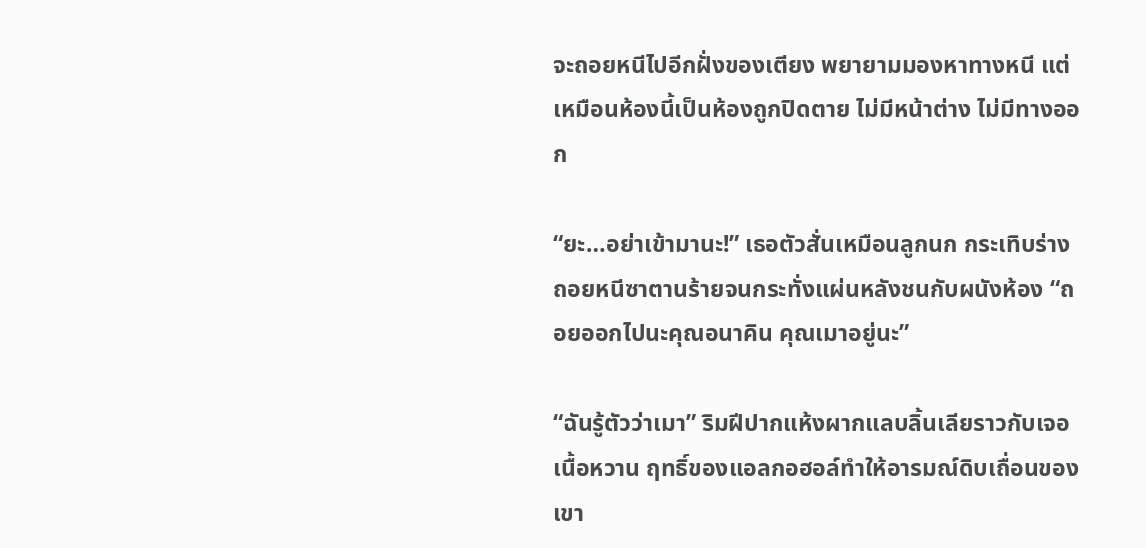จะถอยหนีไปอีกฝั่งของเตียง พยายามมองหาทางหนี แต่เหมือนห้องนี้เป็นห้องถูกปิดตาย ไม่มีหน้าต่าง ไม่มีทางออก

“ยะ…อย่าเข้ามานะ!” เธอตัวสั่นเหมือนลูกนก กระเทิบร่างถอยหนีซาตานร้ายจนกระทั่งแผ่นหลังชนกับผนังห้อง “ถอยออกไปนะคุณอนาคิน คุณเมาอยู่นะ”

“ฉันรู้ตัวว่าเมา” ริมฝีปากแห้งผากแลบลิ้นเลียราวกับเจอเนื้อหวาน ฤทธิ์ของแอลกอฮอล์ทำให้อารมณ์ดิบเถื่อนของเขา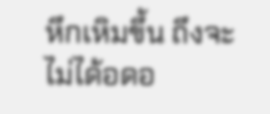หึกเหิมขึ้น ถึงจะไม่ได้อดอ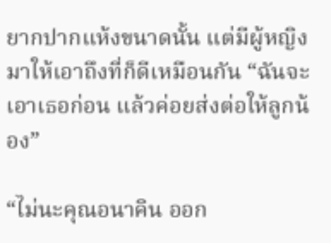ยากปากแห้งขนาดนั้น แต่มีผู้หญิงมาให้เอาถึงที่ก็ดีเหมือนกัน “ฉันจะเอาเธอก่อน แล้วค่อยส่งต่อให้ลูกน้อง”

“ไม่นะคุณอนาคิน ออก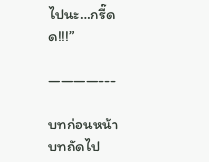ไปนะ…กรี๊ดด!!!”

————---

บทก่อนหน้า
บทถัดไป